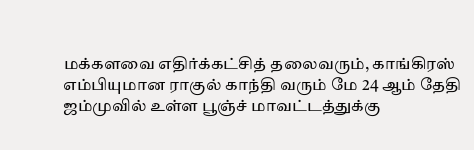மக்களவை எதிர்க்கட்சித் தலைவரும், காங்கிரஸ் எம்பியுமான ராகுல் காந்தி வரும் மே 24 ஆம் தேதி ஜம்முவில் உள்ள பூஞ்ச் மாவட்டத்துக்கு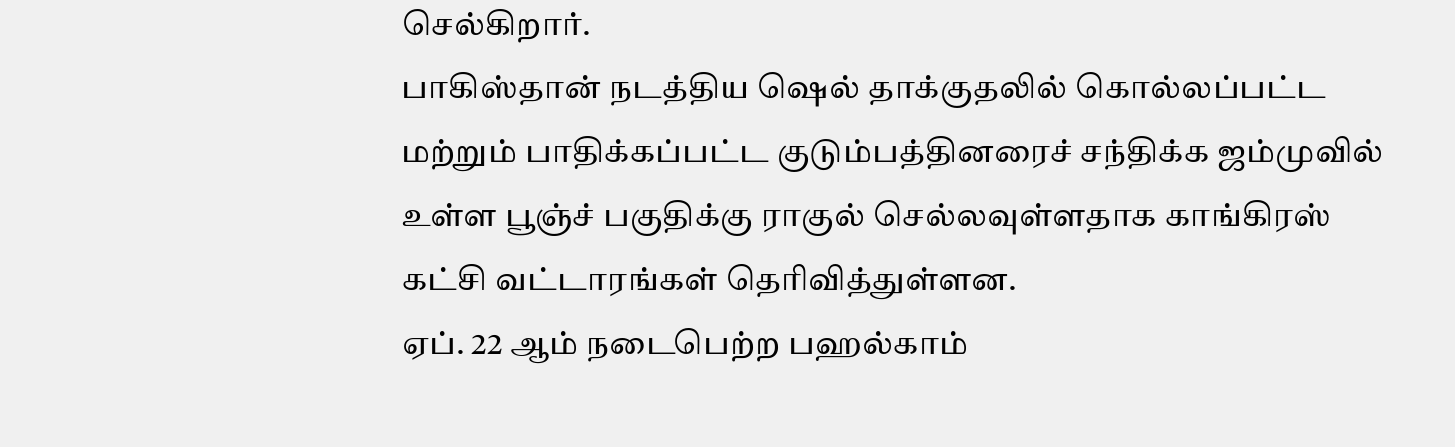செல்கிறார்.
பாகிஸ்தான் நடத்திய ஷெல் தாக்குதலில் கொல்லப்பட்ட மற்றும் பாதிக்கப்பட்ட குடும்பத்தினரைச் சந்திக்க ஜம்முவில் உள்ள பூஞ்ச் பகுதிக்கு ராகுல் செல்லவுள்ளதாக காங்கிரஸ் கட்சி வட்டாரங்கள் தெரிவித்துள்ளன.
ஏப். 22 ஆம் நடைபெற்ற பஹல்காம்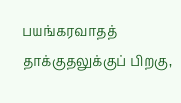பயங்கரவாதத் தாக்குதலுக்குப் பிறகு,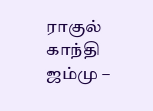ராகுல் காந்தி ஜம்மு –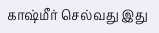காஷ்மீர் செல்வது இது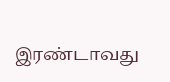இரண்டாவது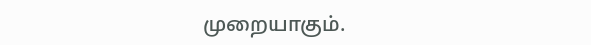முறையாகும்.